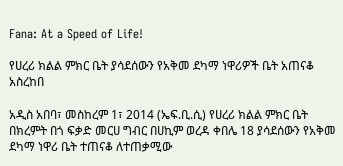Fana: At a Speed of Life!

የሀረሪ ክልል ምክር ቤት ያሳደሰውን የአቅመ ደካማ ነዋሪዎች ቤት አጠናቆ አስረከበ

አዲስ አበባ፣ መስከረም 1፣ 2014 (ኤፍ.ቢ.ሲ) የሀረሪ ክልል ምክር ቤት በክረምት በጎ ፍቃድ መርሀ ግብር በሀኪም ወረዳ ቀበሌ 18 ያሳደሰውን የአቅመ ደካማ ነዋሪ ቤት ተጠናቆ ለተጠቃሚው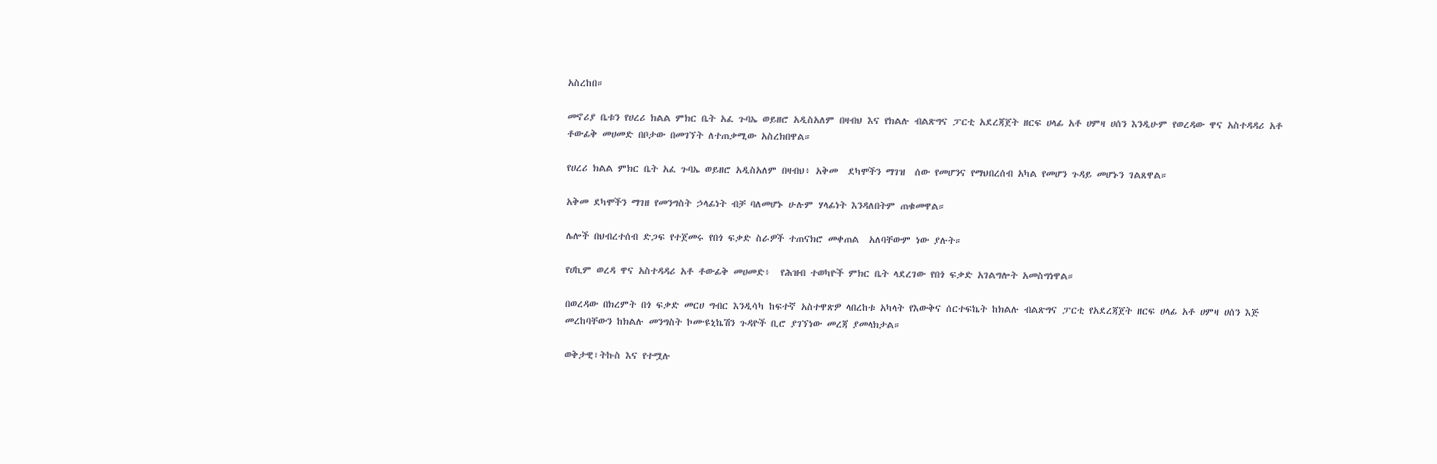አስረከበ።

መኖሪያ ቤቱን የሀረሪ ክልል ምክር ቤት አፈ ጉባኤ ወይዘሮ አዲስአለም በዛብህ እና የክልሉ ብልጽግና ፓርቲ አደረጃጀት ዘርፍ ሀላፊ አቶ ሀምዛ ሀሰን እንዲሁም የወረዳው ዋና አስተዳዳሪ አቶ ቶውፊቅ መሀመድ በቦታው በመገኘት ለተጠቃሚው አስረክበዋል።

የሀረሪ ክልል ምክር ቤት አፈ ጉባኤ ወይዘሮ አዲስአለም በዛብህ፥ አቅመ  ደካሞችን ማገዝ  ሰው የመሆንና የማህበረሰብ አካል የመሆን ጉዳይ መሆኑን ገልጸዋል።

አቅመ ደካሞችን ማገዘ የመንግስት ኃላፊነት ብቻ ባለመሆኑ ሁሉም ሃላፊነት እንዳለበትም ጠቁመዋል።

ሌሎች በህብረተሰብ ድጋፍ የተጀመሩ የበጎ ፍቃድ ስራዎች ተጠናክሮ መቀጠል  አለባቸውም ነው ያሉት።

የሀኪም ወረዳ ዋና አስተዳዳሪ አቶ ቶውፊቅ መሀመድ፥  የሕዝብ ተወካዮች ምክር ቤት ላደረገው የበጎ ፍቃድ አገልግሎት አመስግነዋል።

በወረዳው በክረምት በጎ ፍቃድ መርሀ ግብር እንዲሳካ ከፍተኛ አስተዋጽዎ ላበረከቱ አካላት የእውቅና ሰርተፍኬት ከክልሉ ብልጽግና ፓርቲ የአደረጃጀት ዘርፍ ሀላፊ አቶ ሀምዛ ሀሰን እጅ መረከባቸውን ከክልሉ መንግስት ኮሙዩኒኬሽን ጉዳዮች ቢሮ ያገኘነው መረጃ ያመላክታል።

ወቅታዊ፣ትኩስ እና የተሟሉ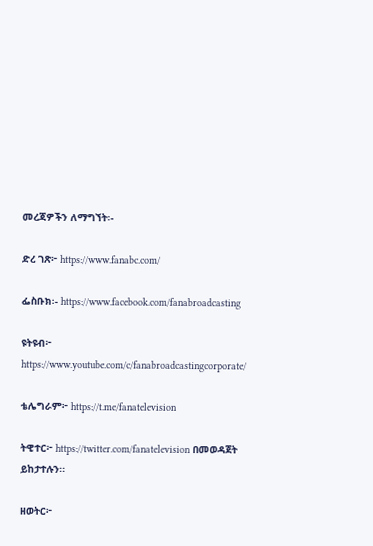መረጃዎችን ለማግኘት፡-

ድረ ገጽ፦ https://www.fanabc.com/

ፌስቡክ፡- https://www.facebook.com/fanabroadcasting

ዩትዩብ፦ https://www.youtube.com/c/fanabroadcastingcorporate/

ቴሌግራም፦ https://t.me/fanatelevision

ትዊተር፦ https://twitter.com/fanatelevision በመወዳጀት ይከታተሉን፡፡

ዘወትር፦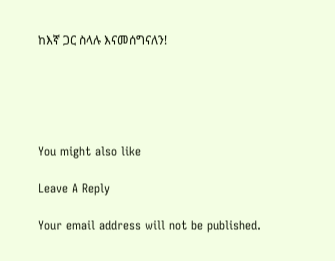ከእኛ ጋር ስላሉ እናመሰግናለን!





You might also like

Leave A Reply

Your email address will not be published.